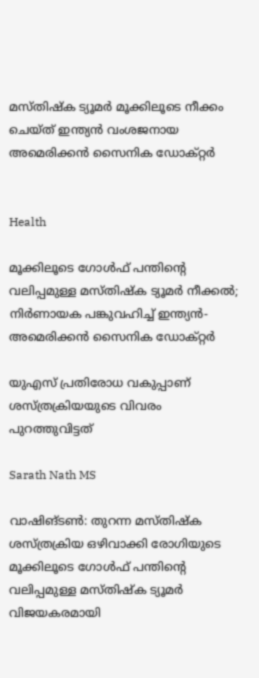മസ്‌തിഷ്ക ട്യൂമർ മൂക്കിലൂടെ നീക്കം ചെയ്ത് ഇന്ത്യൻ വംശജനായ അമെരിക്കൻ സൈനിക ഡോക്റ്റർ


Health

മൂക്കിലൂടെ ഗോൾഫ് പന്തിന്‍റെ വലിപ്പമുള്ള മസ്തിഷ്ക ട്യൂമർ നീക്കൽ; നിർണായക പങ്കുവഹിച്ച് ഇന്ത്യൻ-അമെരിക്കൻ സൈനിക ഡോക്റ്റർ

യുഎസ് പ്രതിരോധ വകുപ്പാണ് ശസ്ത്രക്രിയയുടെ വിവരം പുറത്തുവിട്ടത്

Sarath Nath MS

വാഷിങ്ടൺ: തുറന്ന മസ്തിഷ്ക ശസ്ത്രക്രിയ ഒഴിവാക്കി രോഗിയുടെ മൂക്കിലൂടെ ഗോൾഫ് പന്തിന്‍റെ വലിപ്പമുള്ള മസ്തിഷ്ക ട്യൂമർ വിജയകരമായി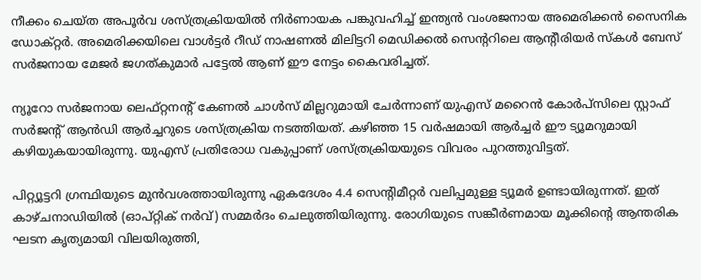നീക്കം ചെയ്ത അപൂർവ ശസ്ത്രക്രിയയിൽ നിർണായക പങ്കുവഹിച്ച് ഇന്ത്യൻ വംശജനായ അമെരിക്കൻ സൈനിക ഡോക്റ്റർ. അമെരിക്കയിലെ വാൾട്ടർ റീഡ് നാഷണൽ മിലിട്ടറി മെഡിക്കൽ സെന്‍ററിലെ ആന്‍റീരിയർ സ്കൾ ബേസ് സർജനായ മേജർ ജഗത്കുമാർ പട്ടേൽ ആണ് ഈ നേട്ടം കൈവരിച്ചത്.

ന്യൂറോ സർജനായ ലെഫ്റ്റനന്‍റ് കേണൽ ചാൾസ് മില്ലറുമായി ചേർന്നാണ് യുഎസ് മറൈൻ കോർപ്സിലെ സ്റ്റാഫ് സർജന്‍റ് ആൻഡി ആർച്ചറുടെ ശസ്ത്രക്രിയ നടത്തിയത്. കഴിഞ്ഞ 15 വർഷമായി ആർച്ചർ ഈ ട്യൂമറുമായി കഴിയുകയായിരുന്നു. യുഎസ് പ്രതിരോധ വകുപ്പാണ് ശസ്ത്രക്രിയയുടെ വിവരം പുറത്തുവിട്ടത്.

പിറ്റ്യൂട്ടറി ഗ്രന്ഥിയുടെ മുൻവശത്തായിരുന്നു ഏകദേശം 4.4 സെന്‍റിമീറ്റർ വലിപ്പമുള്ള ട്യൂമർ ഉണ്ടായിരുന്നത്. ഇത് കാഴ്ചനാഡിയിൽ (ഓപ്റ്റിക് നർവ്) സമ്മർദം ചെലുത്തിയിരുന്നു. രോഗിയുടെ സങ്കീർണമായ മൂക്കിന്‍റെ ആന്തരിക ഘടന കൃത്യമായി വിലയിരുത്തി,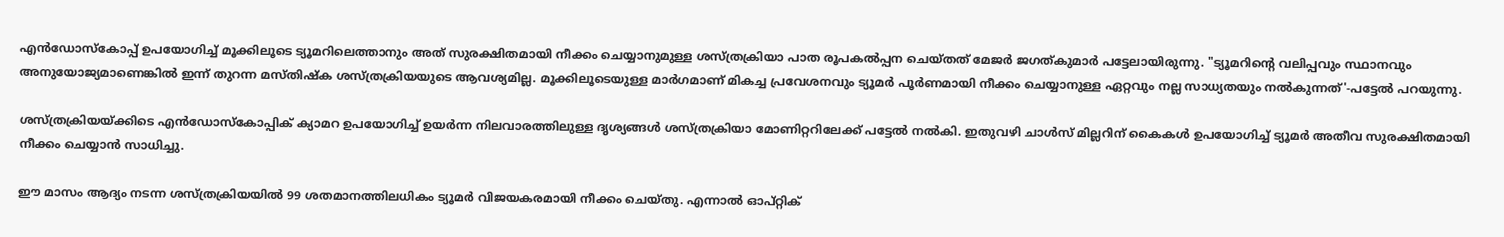എൻഡോസ്കോപ്പ് ഉപയോഗിച്ച് മൂക്കിലൂടെ ട്യൂമറിലെത്താനും അത് സുരക്ഷിതമായി നീക്കം ചെയ്യാനുമുള്ള ശസ്ത്രക്രിയാ പാത രൂപകൽപ്പന ചെയ്തത് മേജർ ജഗത്കുമാർ പട്ടേലായിരുന്നു. "ട്യൂമറിന്‍റെ വലിപ്പവും സ്ഥാനവും അനുയോജ്യമാണെങ്കിൽ ഇന്ന് തുറന്ന മസ്തിഷ്ക ശസ്ത്രക്രിയയുടെ ആവശ്യമില്ല. മൂക്കിലൂടെയുള്ള മാർഗമാണ് മികച്ച പ്രവേശനവും ട്യൂമർ പൂർണമായി നീക്കം ചെയ്യാനുള്ള ഏറ്റവും നല്ല സാധ്യതയും നൽകുന്നത്'-പട്ടേൽ പറയുന്നു.

ശസ്ത്രക്രിയയ്ക്കിടെ എൻഡോസ്കോപ്പിക് ക്യാമറ ഉപയോഗിച്ച് ഉയർന്ന നിലവാരത്തിലുള്ള ദൃശ്യങ്ങൾ ശസ്ത്രക്രിയാ മോണിറ്ററിലേക്ക് പട്ടേൽ നൽകി. ഇതുവഴി ചാൾസ് മില്ലറിന് കൈകൾ ഉപയോഗിച്ച് ട്യൂമർ അതീവ സുരക്ഷിതമായി നീക്കം ചെയ്യാൻ സാധിച്ചു.

ഈ മാസം ആദ്യം നടന്ന ശസ്ത്രക്രിയയിൽ 99 ശതമാനത്തിലധികം ട്യൂമർ വിജയകരമായി നീക്കം ചെയ്തു. എന്നാൽ ഓപ്റ്റിക്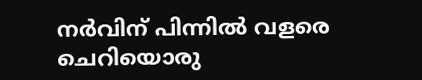നർവിന് പിന്നിൽ വളരെ ചെറിയൊരു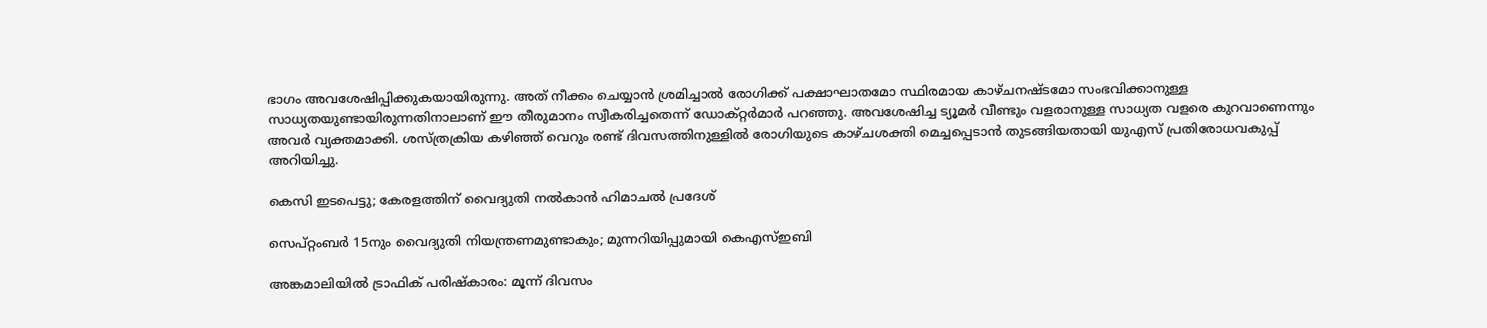ഭാഗം അവശേഷിപ്പിക്കുകയായിരുന്നു. അത് നീക്കം ചെയ്യാൻ ശ്രമിച്ചാൽ രോഗിക്ക് പക്ഷാഘാതമോ സ്ഥിരമായ കാഴ്ചനഷ്ടമോ സംഭവിക്കാനുള്ള സാധ്യതയുണ്ടായിരുന്നതിനാലാണ് ഈ തീരുമാനം സ്വീകരിച്ചതെന്ന് ഡോക്റ്റർമാർ പറഞ്ഞു. അവശേഷിച്ച ട്യൂമർ വീണ്ടും വളരാനുള്ള സാധ്യത വളരെ കുറവാണെന്നും അവർ വ്യക്തമാക്കി. ശസ്ത്രക്രിയ കഴിഞ്ഞ് വെറും രണ്ട് ദിവസത്തിനുള്ളിൽ രോഗിയുടെ കാഴ്ചശക്തി മെച്ചപ്പെടാൻ തുടങ്ങിയതായി യുഎസ് പ്രതിരോധവകുപ്പ് അറിയിച്ചു.

കെസി ഇടപെട്ടു; കേരളത്തിന് വൈദ‍്യുതി നൽകാൻ ഹിമാചൽ പ്രദേശ്

സെപ്റ്റംബർ 15നും വൈദ‍്യുതി നിയന്ത്രണമുണ്ടാകും; മുന്നറിയിപ്പുമായി കെഎസ്ഇബി

അങ്കമാലിയിൽ ട്രാഫിക് പരിഷ്കാരം: മൂന്ന് ദിവസം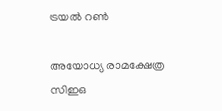ട്രയൽ റൺ

അയോധ്യ രാമക്ഷേത്ര സിഇഒ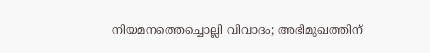നിയമനത്തെച്ചൊല്ലി വിവാദം; അഭിമുഖത്തിന്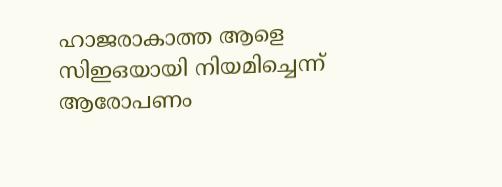ഹാജരാകാത്ത ആളെ സിഇഒയായി നിയമിച്ചെന്ന് ആരോപണം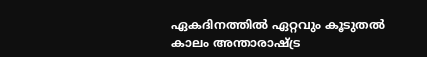ഏകദിനത്തിൽ ഏറ്റവും കൂടുതൽ കാലം അന്താരാഷ്ട്ര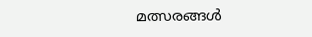മത്സരങ്ങൾ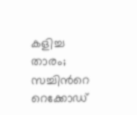കളിച്ച താരം; സച്ചിന്‍റെ റെക്കോഡ്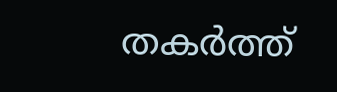തകർത്ത്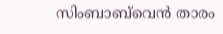സിംബാബ്‌വെൻ താരം